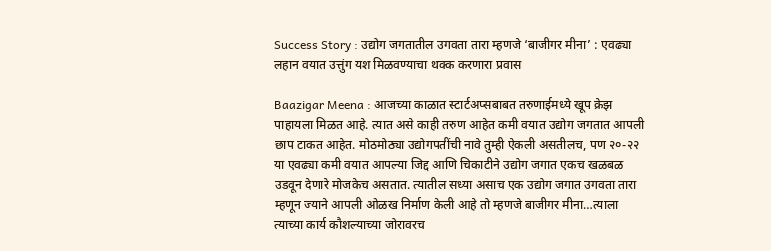Success Story : उद्योग जगतातील उगवता तारा म्हणजे ‘बाजीगर मीना’ : एवढ्या लहान वयात उत्तुंग यश मिळवण्याचा थक्क करणारा प्रवास

Baazigar Meena : आजच्या काळात स्टार्टअप्सबाबत तरुणाईमध्ये खूप क्रेझ पाहायला मिळत आहे. त्यात असे काही तरुण आहेत कमी वयात उद्योग जगतात आपली छाप टाकत आहेत. मोठमोठ्या उद्योगपतींची नावे तुम्ही ऐकली असतीलच, पण २०-२२ या एवढ्या कमी वयात आपल्या जिद्द आणि चिकाटीने उद्योग जगात एकच खळबळ उडवून देणारे मोजकेच असतात. त्यातील सध्या असाच एक उद्योग जगात उगवता तारा म्हणून ज्याने आपली ओळख निर्माण केली आहे तो म्हणजे बाजीगर मीना…त्याला त्याच्या कार्य कौशल्याच्या जोरावरच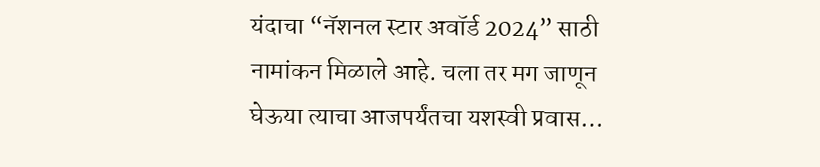यंदाचा “नॅशनल स्टार अवॉर्ड 2024” साठी नामांकन मिळाले आहे. चला तर मग जाणून घेऊया त्याचा आजपर्यंतचा यशस्वी प्रवास…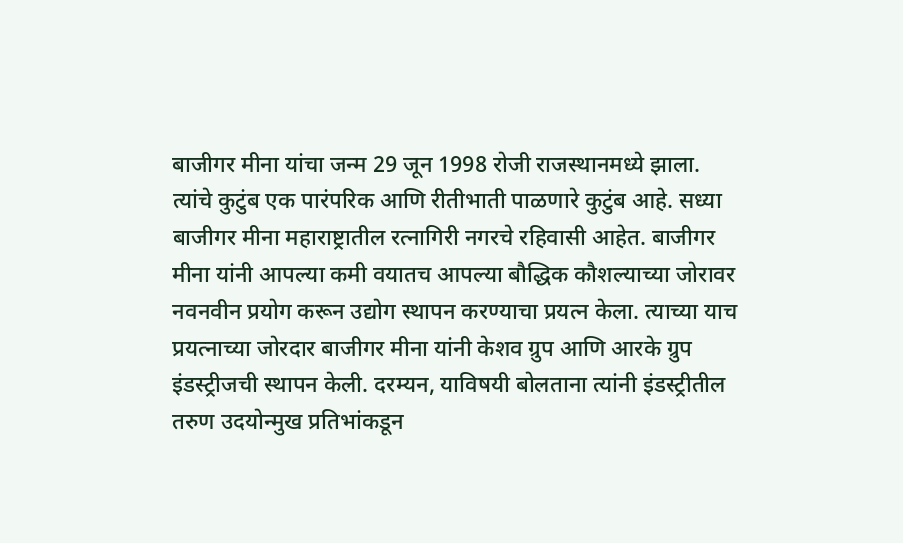बाजीगर मीना यांचा जन्म 29 जून 1998 रोजी राजस्थानमध्ये झाला. त्यांचे कुटुंब एक पारंपरिक आणि रीतीभाती पाळणारे कुटुंब आहे. सध्या बाजीगर मीना महाराष्ट्रातील रत्नागिरी नगरचे रहिवासी आहेत. बाजीगर मीना यांनी आपल्या कमी वयातच आपल्या बौद्धिक कौशल्याच्या जोरावर नवनवीन प्रयोग करून उद्योग स्थापन करण्याचा प्रयत्न केला. त्याच्या याच प्रयत्नाच्या जोरदार बाजीगर मीना यांनी केशव ग्रुप आणि आरके ग्रुप इंडस्ट्रीजची स्थापन केली. दरम्यन, याविषयी बोलताना त्यांनी इंडस्ट्रीतील तरुण उदयोन्मुख प्रतिभांकडून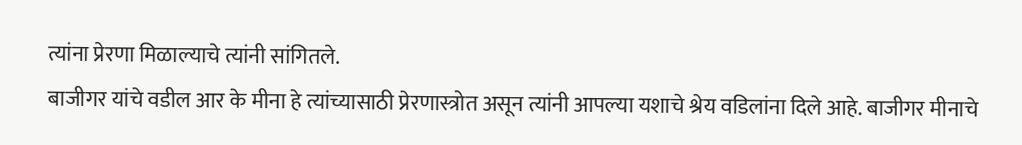त्यांना प्रेरणा मिळाल्याचे त्यांनी सांगितले.
बाजीगर यांचे वडील आर के मीना हे त्यांच्यासाठी प्रेरणास्त्रोत असून त्यांनी आपल्या यशाचे श्रेय वडिलांना दिले आहे. बाजीगर मीनाचे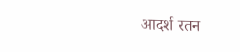आदर्श रतन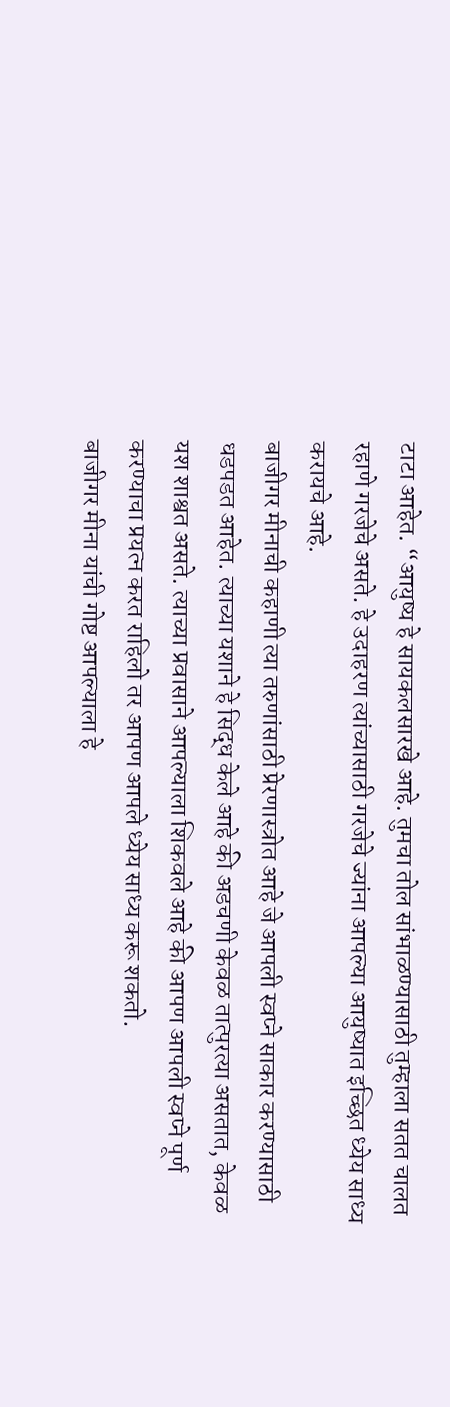टाटा आहेत. “आयुष्य हे सायकलसारखे आहे. तुमचा तोल सांभाळण्यासाठी तुम्हाला सतत चालत रहाणे गरजेचे असते. हे उदाहरण त्यांच्यासाठी गरजेचे ज्यांना आपल्या आयुष्यात इच्छित ध्येय साध्य करायचे आहे.
बाजीगर मीनाची कहाणी त्या तरुणांसाठी प्रेरणास्त्रोत आहे जे आपली स्वप्ने साकार करण्यासाठी धडपडत आहेत. त्याच्या यशाने हे सिद्ध केले आहे की अडचणी केवळ तात्पुरत्या असतात, केवळ यश शाश्वत असते. त्याच्या प्रवासाने आपल्याला शिकवले आहे की आपण आपली स्वप्ने पूर्ण करण्याचा प्रयत्न करत राहिलो तर आपण आपले ध्येय साध्य करू शकतो.
बाजीगर मीना यांची गोष्ट आपल्याला हे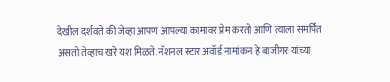देखील दर्शवते की जेव्हा आपण आपल्या कामावर प्रेम करतो आणि त्याला समर्पित असतो तेव्हाच खरे यश मिळते. नॅशनल स्टार अवॉर्ड नामांकन हे बाजीगर यांच्या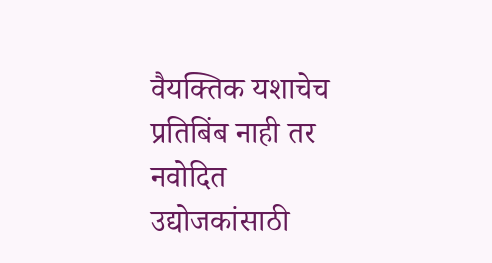वैयक्तिक यशाचेच प्रतिबिंब नाही तर नवोदित उद्योजकांसाठी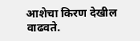आशेचा किरण देखील वाढवते.